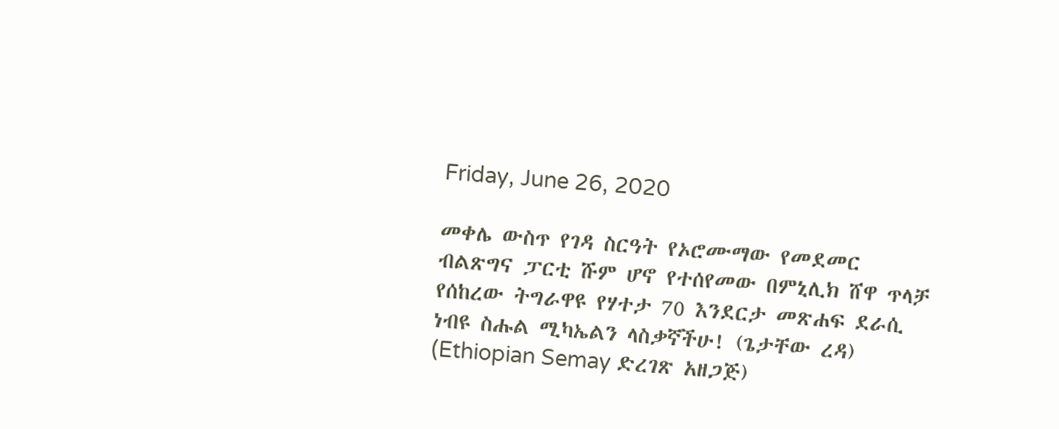Friday, June 26, 2020

መቀሌ ውስጥ የገዳ ስርዓት የኦሮሙማው የመደመር ብልጽግና ፓርቲ ሹም ሆኖ የተሰየመው በምኒሊክ ሸዋ ጥላቻ የሰከረው ትግራዋዩ የሃተታ 70 እንደርታ መጽሐፍ ደራሲ ነብዩ ስሑል ሚካኤልን ላስቃኛችሁ! (ጌታቸው ረዳ) (Ethiopian Semay ድረገጽ አዘጋጅ)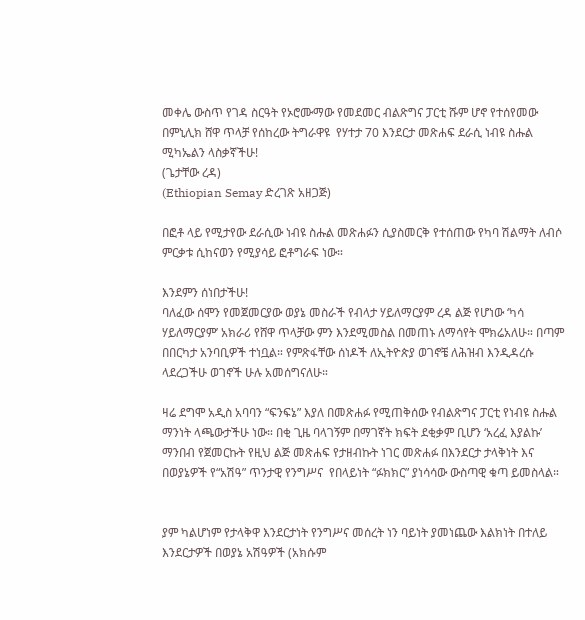መቀሌ ውስጥ የገዳ ስርዓት የኦሮሙማው የመደመር ብልጽግና ፓርቲ ሹም ሆኖ የተሰየመው  በምኒሊክ ሸዋ ጥላቻ የሰከረው ትግራዋዩ  የሃተታ 70 እንደርታ መጽሐፍ ደራሲ ነብዩ ስሑል ሚካኤልን ላስቃኛችሁ!
(ጌታቸው ረዳ)
(Ethiopian Semay ድረገጽ አዘጋጅ)

በፎቶ ላይ የሚታየው ደራሲው ነብዩ ስሑል መጽሐፉን ሲያስመርቅ የተሰጠው የካባ ሽልማት ለብሶ ምርቃቱ ሲከናወን የሚያሳይ ፎቶግራፍ ነው።

እንደምን ሰነበታችሁ!
ባለፈው ሰሞን የመጀመርያው ወያኔ መስራች የብላታ ሃይለማርያም ረዳ ልጅ የሆነው ‘ካሳ ሃይለማርያም’ አክራሪ የሸዋ ጥላቻው ምን እንደሚመስል በመጠኑ ለማሳየት ሞክሬአለሁ። በጣም በበርካታ አንባቢዎች ተነቧል። የምጽፋቸው ሰነዶች ለኢትዮጵያ ወገኖቼ ለሕዝብ እንዲዳረሱ ላደረጋችሁ ወገኖች ሁሉ አመሰግናለሁ።

ዛሬ ደግሞ አዲስ አባባን “ፍንፍኔ” እያለ በመጽሐፉ የሚጠቅሰው የብልጽግና ፓርቲ የነብዩ ስሑል ማንነት ላጫውታችሁ ነው። በቂ ጊዜ ባላገኝም በማገኛት ክፍት ደቂቃም ቢሆን ‘አረፈ እያልኩ’ ማንበብ የጀመርኩት የዚህ ልጅ መጽሐፍ የታዘብኩት ነገር መጽሐፉ በእንደርታ ታላቅነት እና በወያኔዎች የ“አሽዓ” ጥንታዊ የንግሥና  የበላይነት “ፉክክር” ያነሳሳው ውስጣዊ ቁጣ ይመስላል።


ያም ካልሆነም የታላቅዋ እንደርታነት የንግሥና መሰረት ነን ባይነት ያመነጨው እልክነት በተለይ እንደርታዎች በወያኔ አሽዓዎች (አክሱም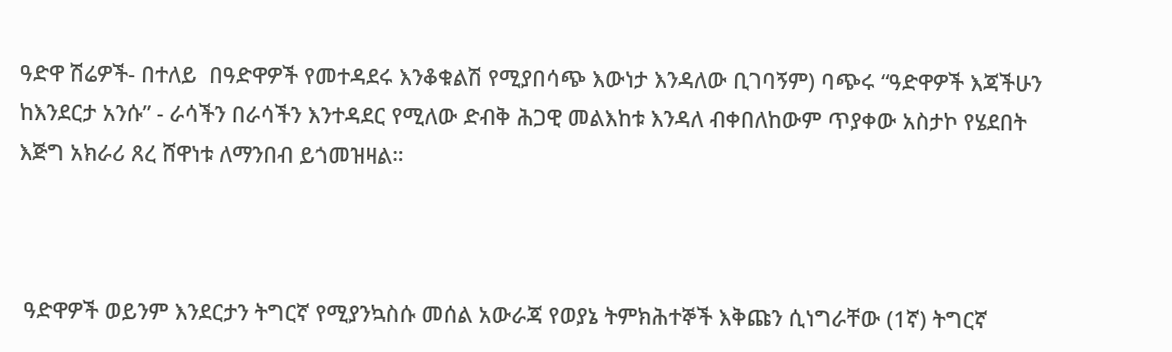ዓድዋ ሽሬዎች- በተለይ  በዓድዋዎች የመተዳደሩ እንቆቁልሽ የሚያበሳጭ እውነታ እንዳለው ቢገባኝም) ባጭሩ “ዓድዋዎች እጃችሁን ከእንደርታ አንሱ” - ራሳችን በራሳችን እንተዳደር የሚለው ድብቅ ሕጋዊ መልእከቱ እንዳለ ብቀበለከውም ጥያቀው አስታኮ የሄደበት እጅግ አክራሪ ጸረ ሸዋነቱ ለማንበብ ይጎመዝዛል።



 ዓድዋዎች ወይንም እንደርታን ትግርኛ የሚያንኳስሱ መሰል አውራጃ የወያኔ ትምክሕተኞች እቅጩን ሲነግራቸው (1ኛ) ትግርኛ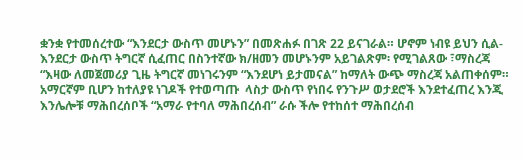ቋንቋ የተመሰረተው “እንደርታ ውስጥ መሆኑን” በመጽሐፉ በገጽ 22 ይናገራል። ሆኖም ነብዩ ይህን ሲል- እንደርታ ውስጥ ትግርኛ ሲፈጠር በስንተኛው ክ/ዘመን መሆኑንም አይገልጽም፡ የሚገልጸው ፣ማስረጃ “እዛው ለመጀመሪያ ጊዜ ትግርኛ መነገሩንም “እንደሆነ ይታመናል” ከማለት ውጭ ማስረጃ አልጠቀሰም። አማርኛም ቢሆን ከተለያዩ ነገዶች የተወጣጡ  ላስታ ውስጥ የነበሩ የንጉሥ ወታደሮች እንደተፈጠረ እንጂ እንሌሎቹ ማሕበረሰቦች “አማራ የተባለ ማሕበረሰብ” ራሱ ችሎ የተከሰተ ማሕበረሰብ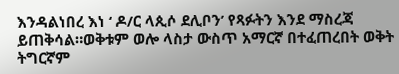እንዳልነበረ እነ ‘ ዶ/ር ላጲሶ ደሊቦን’ የጻፉትን እንደ ማስረጃ ይጠቅሳል።ወቅቱም ወሎ ላስታ ውስጥ አማርኛ በተፈጠረበት ወቅት ትግርኛም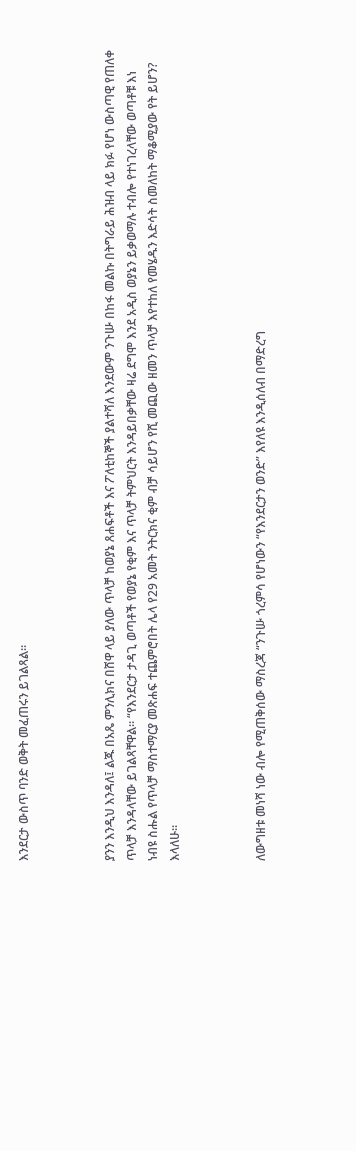እንደርታ ውስጥ ባንድ ወቅት መፈጠሩን ይገልጻል።



ያንን እንዲህ እንዳለ፤ ልጁ በአጼ ምንሊክና በሸዋ ላይ ያለው ጥላቻ ከወያኔ ጸሐፍቶች እና ፖለቲከኞች ያልተሻለ እንደውም ንጉሡ በከፋ መልኩ በትግራይ ሕዝብ ላይ ክፉ የሆነ ውስጣዊ የጠለቀ ጥላቻ እንዳላቸው ይገልጻቸዋል። “የእንደርታ ታዳጊ ወጣቶች የወያኔ የቂም እና ጥላቻ ትምህርት እንዳይበቃቸው ዛሬ ደግሞ እንደ አዲስ ወያኔን ይቃወማሉ ተብሎ የተነገረላቸው ወጣቶቹ እነ ነብዩ ስሑል የጥላቻ ማስተማርያ መጽሐፍ ተጨምሮበት ሌላ የ29 አመት ንትርክና ቂም ብቻ ሳይሆን የሺ መጪው ዘመን ጥላቻ እየተከለ የመሄዱን እድሳት ስመለከት ማቆሚያው የት ይሆን? እላለሁ።



ለውግዘቱ መነሻ ነው ብሎ የሚጠቅሰው ማስረጃ “ንጉሡ ጎረምሳ የሆነውን “የእንደርታን ወንድ” እየለዩ እንዲሰለብ በማድረግ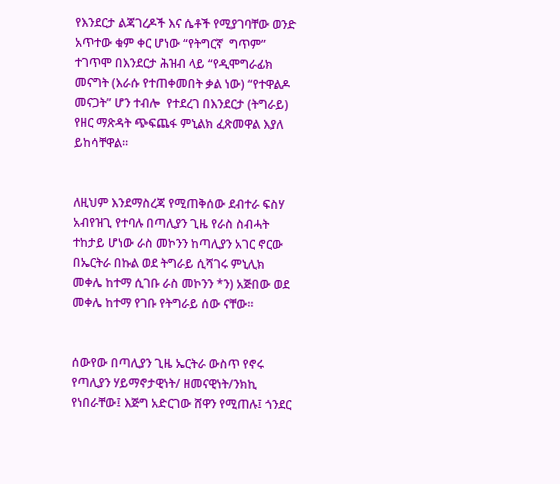የእንደርታ ልጃገረዶች እና ሴቶች የሚያገባቸው ወንድ አጥተው ቁም ቀር ሆነው “የትግርኛ  ግጥም” ተገጥሞ በእንደርታ ሕዝብ ላይ “የዲሞግራፊክ መናግት (እራሱ የተጠቀመበት ቃል ነው) “የተዋልዶ መናጋት” ሆን ተብሎ  የተደረገ በእንደርታ (ትግራይ) የዘር ማጽዳት ጭፍጨፋ ምኒልክ ፈጽመዋል እያለ ይከሳቸዋል።


ለዚህም እንደማስረጃ የሚጠቅሰው ደብተራ ፍስሃ አብየዝጊ የተባሉ በጣሊያን ጊዜ የራስ ስብሓት ተከታይ ሆነው ራስ መኮንን ከጣሊያን አገር ኖርው በኤርትራ በኩል ወደ ትግራይ ሲሻገሩ ምኒሊክ መቀሌ ከተማ ሲገቡ ራስ መኮንን *ን) አጅበው ወደ መቀሌ ከተማ የገቡ የትግራይ ሰው ናቸው።


ሰውየው በጣሊያን ጊዜ ኤርትራ ውስጥ የኖሩ የጣሊያን ሃይማኖታዊነት/ ዘመናዊነት/ንክኪ የነበራቸው፤ እጅግ አድርገው ሸዋን የሚጠሉ፤ ጎንደር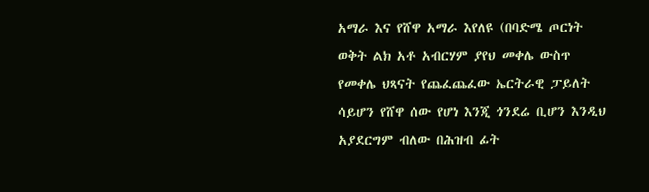አማራ እና የሸዋ አማራ እየለዩ (በባድሜ ጦርነት ወቅት ልክ አቶ አብርሃም ያየህ መቀሌ ውስጥ የመቀሌ ህጻናት የጨፈጨፈው ኤርትራዊ ፓይለት ሳይሆን የሸዋ ሰው የሆነ እንጂ ጎንደሬ ቢሆን እንዲህ አያደርግም ብለው በሕዝብ ፊት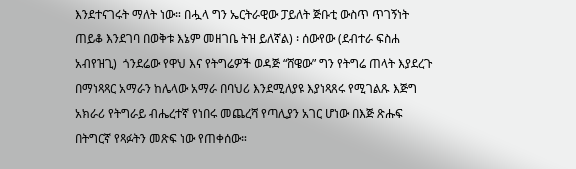እንደተናገሩት ማለት ነው። በሗላ ግን ኤርትራዊው ፓይለት ጅቡቲ ውስጥ ጥገኝነት ጠይቆ እንደገባ በወቅቱ እኔም መዘገቤ ትዝ ይለኛል) ፡ ሰውየው (ደብተራ ፍስሐ አብየዝጊ)  ጎንደሬው የዋህ እና የትግሬዎች ወዳጅ “ሸዌው” ግን የትግሬ ጠላት እያደረጉ በማነጻጻር አማራን ከሌላው አማራ በባህሪ እንደሚለያዩ እያነጻጸሩ የሚገልጹ እጅግ አክራሪ የትግራይ ብሔረተኛ የነበሩ መጨረሻ የጣሊያን አገር ሆነው በእጅ ጽሑፍ በትግርኛ የጻፉትን መጽፍ ነው የጠቀሰው።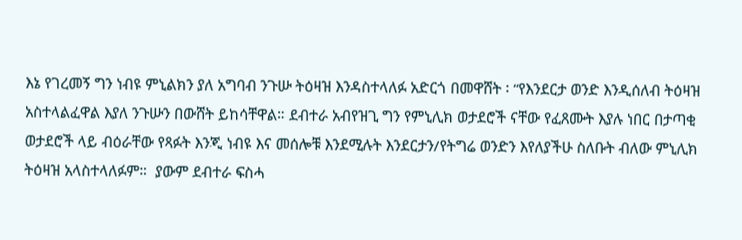እኔ የገረመኝ ግን ነብዩ ምኒልክን ያለ አግባብ ንጉሡ ትዕዛዝ እንዳስተላለፉ አድርጎ በመዋሸት ፡ “የእንደርታ ወንድ እንዲሰለብ ትዕዛዝ አስተላልፈዋል እያለ ንጉሡን በውሸት ይከሳቸዋል። ደብተራ አብየዝጊ ግን የምኒሊክ ወታደሮች ናቸው የፈጸሙት እያሉ ነበር በታጣቂ ወታደሮች ላይ ብዕራቸው የጻፉት እንጂ ነብዩ እና መሰሎቹ እንደሚሉት እንደርታን/የትግሬ ወንድን እየለያችሁ ስለቡት ብለው ምኒሊክ ትዕዛዝ አላስተላለፉም።  ያውም ደብተራ ፍስሓ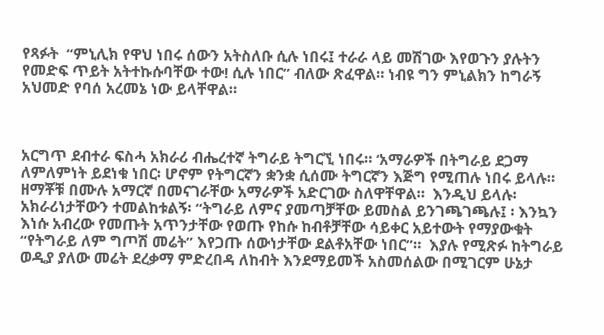የጻፉት  “ምኒሊክ የዋህ ነበሩ ሰውን አትስለቡ ሲሉ ነበሩ፤ ተራራ ላይ መሽገው እየወጉን ያሉትን የመድፍ ጥይት አትተኩሱባቸው ተው! ሲሉ ነበር” ብለው ጽፈዋል። ነብዩ ግን ምኒልክን ከግራኝ አህመድ የባሰ አረመኔ ነው ይላቸዋል።



አርግጥ ደብተራ ፍስሓ አክራሪ ብሔረተኛ ትግራይ ትግርኚ ነበሩ። ‘አማራዎች በትግራይ ደጋማ ለምለምነት ይደነቁ ነበር፡ ሆኖም የትግርኛን ቋንቋ ሲሰሙ ትግርኛን እጅግ የሚጠሉ ነበሩ ይላሉ። ዘማቾቹ በሙሉ አማርኛ በመናገራቸው አማራዎች አድርገው ስለዋቸዋል።  እንዲህ ይላሉ፡ አክራሪነታቸውን ተመልከቱልኝ፡ “ትግራይ ለምና ያመጣቻቸው ይመስል ይንገጫገጫሉ፤ ፡ እንኳን እነሱ አብረው የመጡት አጥንታቸው የወጡ የከሱ ከብቶቻቸው ሳይቀር አይተውት የማያውቁት “የትግራይ ለም ግጦሽ መሬት” እየጋጡ ሰውነታቸው ደልቶአቸው ነበር”።  እያሉ የሚጽፉ ከትግራይ ወዲያ ያለው መሬት ደረቃማ ምድረበዳ ለከብት እንደማይመች አስመሰልው በሚገርም ሁኔታ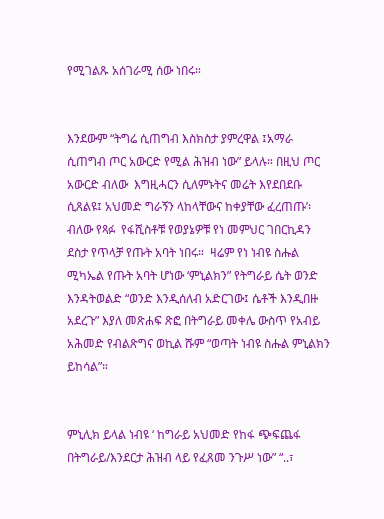የሚገልጹ አሰገራሚ ሰው ነበሩ።


እንደውም “ትግሬ ሲጠግብ እስክስታ ያምረዋል ፤አማራ ሲጠግብ ጦር አውርድ የሚል ሕዝብ ነው” ይላሉ። በዚህ ጦር አውርድ ብለው  እግዚሓርን ሲለምኑትና መሬት እየደበደቡ ሲጸልዩ፤ አህመድ ግራኝን ላከላቸውና ከቀያቸው ፈረጠጡ’፡ ብለው የጻፉ  የፋሺስቶቹ የወያኔዎቹ የነ መምህር ገበርኪዳን ደስታ የጥላቻ የጡት አባት ነበሩ።  ዛሬም የነ ነብዩ ስሑል ሚካኤል የጡት አባት ሆነው ‘ምኒልክን” የትግራይ ሴት ወንድ እንዳትወልድ “ወንድ እንዲሰለብ አድርገው፤ ሴቶች እንዲበዙ አደረጉ” እያለ መጽሐፍ ጽፎ በትግራይ መቀሌ ውስጥ የአብይ አሕመድ የብልጽግና ወኪል ሹም “ወጣት ነብዩ ስሑል ምኒልክን ይከሳል”።


ምኒሊክ ይላል ነብዩ ‘ ከግራይ አህመድ የከፋ ጭፍጨፋ በትግራይ/እንደርታ ሕዝብ ላይ የፈጸመ ንጉሥ ነው” “..፣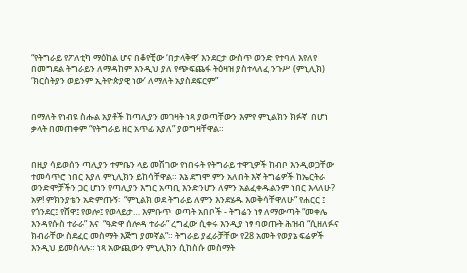“የትግራይ የፖለቲካ ማዕከል ሆና በቆየቺው ‘በታላቅዋ’ እንደርታ ውስጥ ወንድ የተባለ እየለየ በመግደል ትግራይን ለማዳከም እንዲህ ያለ የጭፍጨፋ ትዕዛዝ ያስተላለፈ ንጉሥ (ምኒሊክ) ‘ክርስትያን ወይንም ኢትዮጵያዊ ነው’ ለማለት አያስደፍርም”


በማለት የነብዩ ስሑል አያቶች ከጣሊያን መገዛት ነጻ ያወጣቸውን እምየ ምኒልክን ክፉኛ  በሆነ ቃላት በመጠቀም “የትግራይ ዘር አጥፊ እያለ” ያወግዛቸዋል።


በዚያ ሳይወሰን ጣሊያን ተምቤን ላይ መሽገው የነበሩት የትግራይ ተዋጊዎች ከብቦ እንዲወጋቸው ተመሳጥሮ ነበር እያለ ምኒሊክን ይከሳቸዋል። እኔ ደግሞ ምን አለበት እኛ ትግሬዎች ከኤርትራ ወንድሞቻችን ጋር ሆነን የጣሊያን እግር አጣቢ እንድንሆን ለምን አልፈቀዱልንም ነበር እላለሁ?  አዎ! ምክንያቴን አድምጡኝ፡  “ምኒልክ ወደ ትግራይ ለምን እንደሄዱ እወቅሳቸዋለሁ” የሐርር ፤ የጎንደር፤ የሸዋ፤ የወሎ፤ የወላይታ… እምቡጥ  ወጣት አበቦች - ትግሬን ነፃ ለማውጣት “መቀሌ እንዳየሱስ ተራራ” እና  “ዓድዋ ሰሎዳ ተራራ” ረግፈው ሲቀሩ እንዲያ ነፃ ባወጡት ሕዝብ “ሲዘለፉና ክብራቸው ስደፈር መስማት እጅግ ያመኛል”። ትግራይ ያፈራቻቸው የ28 አመት የወያኔ ፍሬዎች እንዲህ ይመስላሉ። ነጻ አውጪውን ምኒሊክን ሲከስሱ መስማት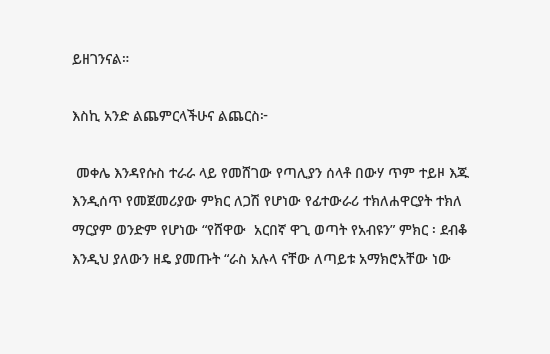ይዘገንናል።

እስኪ አንድ ልጨምርላችሁና ልጨርስ፦

 መቀሌ እንዳየሱስ ተራራ ላይ የመሸገው የጣሊያን ሰላቶ በውሃ ጥም ተይዞ እጁ እንዲሰጥ የመጀመሪያው ምክር ለጋሽ የሆነው የፊተውራሪ ተክለሐዋርያት ተክለ ማርያም ወንድም የሆነው “የሸዋው  አርበኛ ዋጊ ወጣት የአብዩን” ምክር ፡ ደብቆ እንዲህ ያለውን ዘዴ ያመጡት “ራስ አሉላ ናቸው ለጣይቱ አማክሮአቸው ነው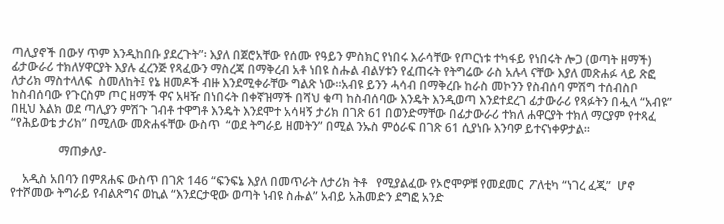ጣሊያኖች በውሃ ጥም እንዲከበቡ ያደረጉት”፡ እያለ በጀሮአቸው የሰሙ የዓይን ምስክር የነበሩ እራሳቸው የጦርነቱ ተካፋይ የነበሩት ሎጋ (ወጣት ዘማች) ፊታውራሪ ተክለሃዋርያት እያሉ ፈረንጅ የጻፈውን ማስረጃ በማቅረብ አቶ ነበዩ ስሑል ብልሃቱን የፈጠሩት የትግሬው ራስ አሉላ ናቸው እያለ መጽሐፉ ላይ ጽፎ ለታሪክ ማስተላለፍ  ስመለከት፤ የኔ ዘመዶች ብዙ እንደሚቀራቸው ግልጽ ነው።አብዩ ይንን ሓሳብ በማቅረቡ ከራስ መኮንን የስብሰባ ምሽግ ተሰብስቦ ከስብሰባው የጉርስም ጦር ዘማች ዋና አዛዥ በነበሩት በቀኛዝማች በሻህ ቁጣ ከስብሰባው እንዴት እንዲወጣ እንደተደረገ ፊታውራሪ የጻፉትን በሗላ “አብዩ” በዚህ እልክ ወደ ጣሊያን ምሽጉ ገብቶ ተዋግቶ እንዴት እንደሞተ አሳዛኝ ታሪክ በገጽ 61 በወንድማቸው በፊታውራሪ ተክለ ሐዋርያት ተክለ ማርያም የተጻፈ “የሕይወቴ ታሪክ” በሚለው መጽሐፋቸው ውስጥ  “ወደ ትግራይ ዘመትን” በሚል ንኡስ ምዕራፍ በገጽ 61 ሲያነቡ እንባዎ ይተናነቀዎታል።

                ማጠቃለያ-

    አዲስ አበባን በምጸሐፍ ውስጥ በገጽ 146 “ፍንፍኔ እያለ በመጥራት ለታሪክ ትቶ   የሚያልፈው የኦሮሞዎቹ የመደመር  ፖለቲካ “ነገረ ፈጂ”  ሆኖ የተሾመው ትግራይ የብልጽግና ወኪል “እንደርታዊው ወጣት ነብዩ ስሑል” አብይ አሕመድን ደግፎ አንድ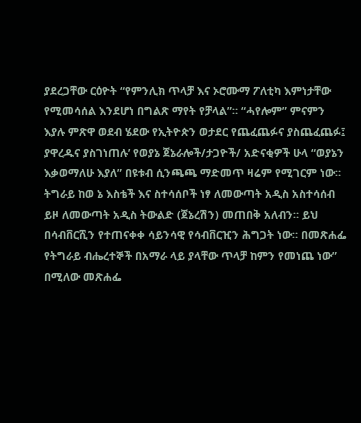ያደረጋቸው ርዕዮት “የምንሊክ ጥላቻ እና ኦሮሙማ ፖለቲካ እምነታቸው የሚመሳሰል እንደሆነ በግልጽ ማየት የቻላል”። “ሓየሎም” ምናምን እያሉ ምጽዋ ወደብ ሄደው የኢትዮጵን ወታደር የጨፈጨፉና ያስጨፈጨፉ፤ ያዋረዱና ያስገነጠሉ’ የወያኔ ጀኔራሎች/ታጋዮች/ አድናቂዎች ሁላ “ወያኔን እቃወማለሁ እያለ” በዩቱብ ሲንጫጫ ማድመጥ ዛሬም የሚገርም ነው።  ትግራይ ከወ ኔ እስቴች እና ስተሳሰቦች ነፃ ለመውጣት አዲስ አስተሳሰብ ይዞ ለመውጣት አዲስ ትውልድ (ጀኔረሽን) መጠበቅ አለብን። ይህ በሳብቨርሺን የተጠናቀቀ ሳይንሳዊ የሳብቨርዢን ሕግጋት ነው። በመጽሐፌ የትግራይ ብሔረተኞች በአማራ ላይ ያላቸው ጥላቻ ከምን የመነጨ ነው” በሚለው መጽሐፌ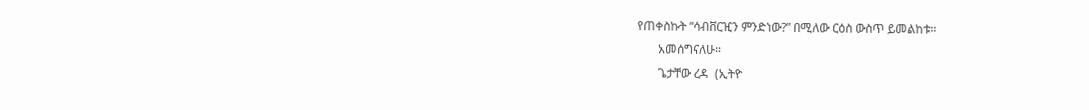የጠቀስኩት “ሳብቨርዢን ምንድነው?” በሚለው ርዕስ ውስጥ ይመልከቱ።
       አመሰግናለሁ።
       ጌታቸው ረዳ  (ኢትዮ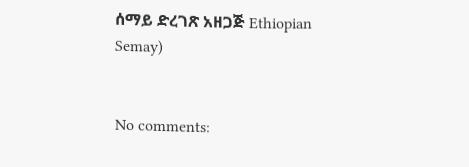ሰማይ ድረገጽ አዘጋጅ Ethiopian Semay)


No comments: